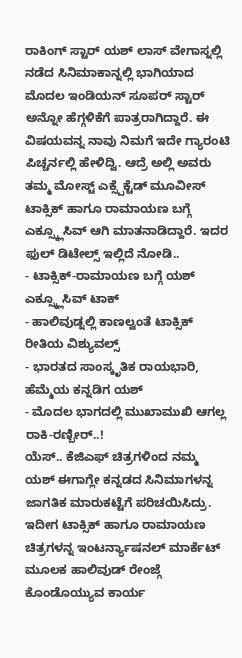ರಾಕಿಂಗ್ ಸ್ಟಾರ್ ಯಶ್ ಲಾಸ್ ವೇಗಾಸ್ನಲ್ಲಿ ನಡೆದ ಸಿನಿಮಾಕಾನ್ನಲ್ಲಿ ಭಾಗಿಯಾದ ಮೊದಲ ಇಂಡಿಯನ್ ಸೂಪರ್ ಸ್ಟಾರ್ ಅನ್ನೋ ಹೆಗ್ಗಳಿಕೆಗೆ ಪಾತ್ರರಾಗಿದ್ದಾರೆ. ಈ ವಿಷಯವನ್ನ ನಾವು ನಿಮಗೆ ಇದೇ ಗ್ಯಾರಂಟಿ ಪಿಚ್ಚರ್ನಲ್ಲಿ ಹೇಳಿದ್ವಿ. ಆದ್ರೆ ಅಲ್ಲಿ ಅವರು ತಮ್ಮ ಮೋಸ್ಟ್ ಎಕ್ಸ್ಪೆಕ್ಟೆಡ್ ಮೂವೀಸ್ ಟಾಕ್ಸಿಕ್ ಹಾಗೂ ರಾಮಾಯಣ ಬಗ್ಗೆ ಎಕ್ಸ್ಕ್ಲೂಸಿವ್ ಆಗಿ ಮಾತನಾಡಿದ್ದಾರೆ. ಇದರ ಫುಲ್ ಡಿಟೇಲ್ಸ್ ಇಲ್ಲಿದೆ ನೋಡಿ..
- ಟಾಕ್ಸಿಕ್-ರಾಮಾಯಣ ಬಗ್ಗೆ ಯಶ್ ಎಕ್ಸ್ಕ್ಲೂಸಿವ್ ಟಾಕ್
- ಹಾಲಿವುಡ್ನಲ್ಲಿ ಕಾಣಲ್ವಂತೆ ಟಾಕ್ಸಿಕ್ ರೀತಿಯ ವಿಶ್ಯುವಲ್ಸ್
- ಭಾರತದ ಸಾಂಸ್ಕೃತಿಕ ರಾಯಭಾರಿ, ಹೆಮ್ಮೆಯ ಕನ್ನಡಿಗ ಯಶ್
- ಮೊದಲ ಭಾಗದಲ್ಲಿ ಮುಖಾಮುಖಿ ಆಗಲ್ಲ ರಾಕಿ-ರಣ್ಬೀರ್..!
ಯೆಸ್.. ಕೆಜಿಎಫ್ ಚಿತ್ರಗಳಿಂದ ನಮ್ಮ ಯಶ್ ಈಗಾಗ್ಲೇ ಕನ್ನಡದ ಸಿನಿಮಾಗಳನ್ನ ಜಾಗತಿಕ ಮಾರುಕಟ್ಟೆಗೆ ಪರಿಚಯಿಸಿದ್ರು. ಇದೀಗ ಟಾಕ್ಸಿಕ್ ಹಾಗೂ ರಾಮಾಯಣ ಚಿತ್ರಗಳನ್ನ ಇಂಟರ್ನ್ಯಾಷನಲ್ ಮಾರ್ಕೆಟ್ ಮೂಲಕ ಹಾಲಿವುಡ್ ರೇಂಜ್ಗೆ ಕೊಂಡೊಯ್ಯುವ ಕಾರ್ಯ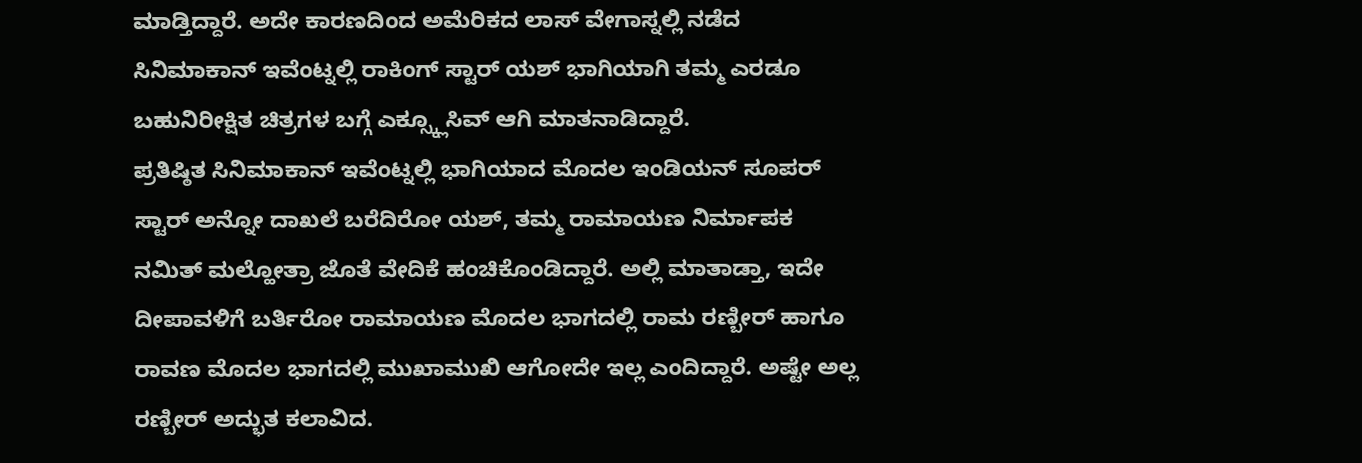ಮಾಡ್ತಿದ್ದಾರೆ. ಅದೇ ಕಾರಣದಿಂದ ಅಮೆರಿಕದ ಲಾಸ್ ವೇಗಾಸ್ನಲ್ಲಿ ನಡೆದ ಸಿನಿಮಾಕಾನ್ ಇವೆಂಟ್ನಲ್ಲಿ ರಾಕಿಂಗ್ ಸ್ಟಾರ್ ಯಶ್ ಭಾಗಿಯಾಗಿ ತಮ್ಮ ಎರಡೂ ಬಹುನಿರೀಕ್ಷಿತ ಚಿತ್ರಗಳ ಬಗ್ಗೆ ಎಕ್ಸ್ಕ್ಲೂಸಿವ್ ಆಗಿ ಮಾತನಾಡಿದ್ದಾರೆ.
ಪ್ರತಿಷ್ಠಿತ ಸಿನಿಮಾಕಾನ್ ಇವೆಂಟ್ನಲ್ಲಿ ಭಾಗಿಯಾದ ಮೊದಲ ಇಂಡಿಯನ್ ಸೂಪರ್ ಸ್ಟಾರ್ ಅನ್ನೋ ದಾಖಲೆ ಬರೆದಿರೋ ಯಶ್, ತಮ್ಮ ರಾಮಾಯಣ ನಿರ್ಮಾಪಕ ನಮಿತ್ ಮಲ್ಹೋತ್ರಾ ಜೊತೆ ವೇದಿಕೆ ಹಂಚಿಕೊಂಡಿದ್ದಾರೆ. ಅಲ್ಲಿ ಮಾತಾಡ್ತಾ, ಇದೇ ದೀಪಾವಳಿಗೆ ಬರ್ತಿರೋ ರಾಮಾಯಣ ಮೊದಲ ಭಾಗದಲ್ಲಿ ರಾಮ ರಣ್ಬೀರ್ ಹಾಗೂ ರಾವಣ ಮೊದಲ ಭಾಗದಲ್ಲಿ ಮುಖಾಮುಖಿ ಆಗೋದೇ ಇಲ್ಲ ಎಂದಿದ್ದಾರೆ. ಅಷ್ಟೇ ಅಲ್ಲ ರಣ್ಬೀರ್ ಅದ್ಭುತ ಕಲಾವಿದ.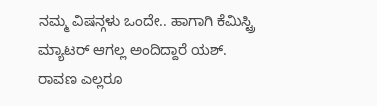ನಮ್ಮ ವಿಷನ್ಗಳು ಒಂದೇ.. ಹಾಗಾಗಿ ಕೆಮಿಸ್ಟ್ರಿ ಮ್ಯಾಟರ್ ಆಗಲ್ಲ ಅಂದಿದ್ದಾರೆ ಯಶ್.
ರಾವಣ ಎಲ್ಲರೂ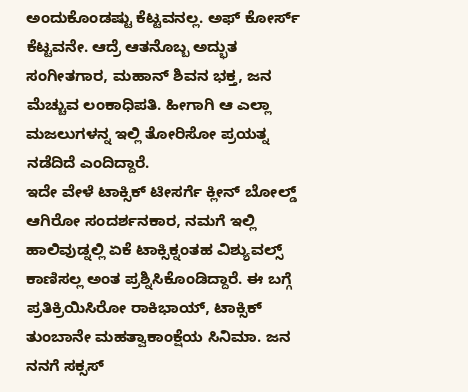ಅಂದುಕೊಂಡಷ್ಟು ಕೆಟ್ಟವನಲ್ಲ. ಅಫ್ ಕೋರ್ಸ್ ಕೆಟ್ಟವನೇ. ಆದ್ರೆ ಆತನೊಬ್ಬ ಅದ್ಭುತ ಸಂಗೀತಗಾರ, ಮಹಾನ್ ಶಿವನ ಭಕ್ತ, ಜನ ಮೆಚ್ಚುವ ಲಂಕಾಧಿಪತಿ. ಹೀಗಾಗಿ ಆ ಎಲ್ಲಾ ಮಜಲುಗಳನ್ನ ಇಲ್ಲಿ ತೋರಿಸೋ ಪ್ರಯತ್ನ ನಡೆದಿದೆ ಎಂದಿದ್ದಾರೆ.
ಇದೇ ವೇಳೆ ಟಾಕ್ಸಿಕ್ ಟೀಸರ್ಗೆ ಕ್ಲೀನ್ ಬೋಲ್ಡ್ ಆಗಿರೋ ಸಂದರ್ಶನಕಾರ, ನಮಗೆ ಇಲ್ಲಿ ಹಾಲಿವುಡ್ನಲ್ಲಿ ಏಕೆ ಟಾಕ್ಸಿಕ್ನಂತಹ ವಿಶ್ಯುವಲ್ಸ್ ಕಾಣಿಸಲ್ಲ ಅಂತ ಪ್ರಶ್ನಿಸಿಕೊಂಡಿದ್ದಾರೆ. ಈ ಬಗ್ಗೆ ಪ್ರತಿಕ್ರಿಯಿಸಿರೋ ರಾಕಿಭಾಯ್, ಟಾಕ್ಸಿಕ್ ತುಂಬಾನೇ ಮಹತ್ವಾಕಾಂಕ್ಷೆಯ ಸಿನಿಮಾ. ಜನ ನನಗೆ ಸಕ್ಸಸ್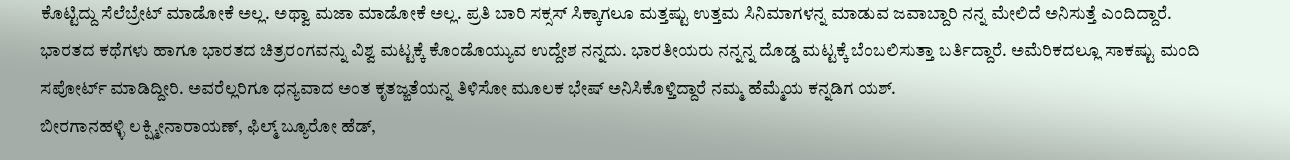ಕೊಟ್ಟಿದ್ದು ಸೆಲೆಬ್ರೇಟ್ ಮಾಡೋಕೆ ಅಲ್ಲ. ಅಥ್ವಾ ಮಜಾ ಮಾಡೋಕೆ ಅಲ್ಲ. ಪ್ರತಿ ಬಾರಿ ಸಕ್ಸಸ್ ಸಿಕ್ಕಾಗಲೂ ಮತ್ತಷ್ಟು ಉತ್ತಮ ಸಿನಿಮಾಗಳನ್ನ ಮಾಡುವ ಜವಾಬ್ದಾರಿ ನನ್ನ ಮೇಲಿದೆ ಅನಿಸುತ್ತೆ ಎಂದಿದ್ದಾರೆ.
ಭಾರತದ ಕಥೆಗಳು ಹಾಗೂ ಭಾರತದ ಚಿತ್ರರಂಗವನ್ನು ವಿಶ್ವ ಮಟ್ಟಕ್ಕೆ ಕೊಂಡೊಯ್ಯುವ ಉದ್ದೇಶ ನನ್ನದು. ಭಾರತೀಯರು ನನ್ನನ್ನ ದೊಡ್ಡ ಮಟ್ಟಕ್ಕೆ ಬೆಂಬಲಿಸುತ್ತಾ ಬರ್ತಿದ್ದಾರೆ. ಅಮೆರಿಕದಲ್ಲೂ ಸಾಕಷ್ಟು ಮಂದಿ ಸಪೋರ್ಟ್ ಮಾಡಿದ್ದೀರಿ. ಅವರೆಲ್ಲರಿಗೂ ಧನ್ಯವಾದ ಅಂತ ಕೃತಜ್ಙತೆಯನ್ನ ತಿಳಿಸೋ ಮೂಲಕ ಭೇಷ್ ಅನಿಸಿಕೊಳ್ತಿದ್ದಾರೆ ನಮ್ಮ ಹೆಮ್ಮೆಯ ಕನ್ನಡಿಗ ಯಶ್.
ಬೀರಗಾನಹಳ್ಳಿ ಲಕ್ಷ್ಮೀನಾರಾಯಣ್, ಫಿಲ್ಮ್ ಬ್ಯೂರೋ ಹೆಡ್,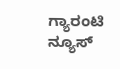ಗ್ಯಾರಂಟಿ ನ್ಯೂಸ್